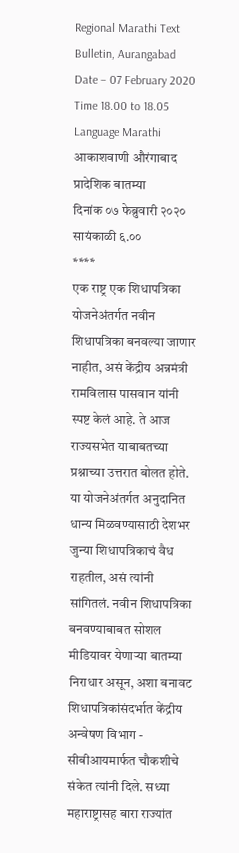Regional Marathi Text Bulletin, Aurangabad
Date – 07 February 2020
Time 18.00 to 18.05
Language Marathi
आकाशवाणी औरंगाबाद
प्रादेशिक बातम्या
दिनांक ०७ फेब्रुवारी २०२० सायंकाळी ६.००
****
एक राष्ट्र एक शिधापत्रिका योजनेअंतर्गत नवीन शिधापत्रिका बनवल्या जाणार नाहीत, असं केंद्रीय अन्नमंत्री रामविलास पासवान यांनी स्पष्ट केलं आहे. ते आज राज्यसभेत याबाबतच्या प्रश्नाच्या उत्तरात बोलत होते. या योजनेअंतर्गत अनुदानित धान्य मिळवण्यासाठी देशभर जुन्या शिधापत्रिकाचं वैध राहतील, असं त्यांनी सांगितलं. नवीन शिधापत्रिका बनवण्याबाबत सोशल मीडियावर येणाऱ्या बातम्या निराधार असून, अशा बनावट शिधापत्रिकांसंदर्भात केंद्रीय अन्वेषण विभाग - सीबीआयमार्फत चौकशीचे संकेत त्यांनी दिले. सध्या महाराष्ट्रासह बारा राज्यांत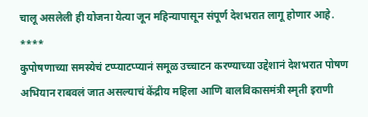चालू असलेली ही योजना येत्या जून महिन्यापासून संपूर्ण देशभरात लागू होणार आहे.
****
कुपोषणाच्या समस्येचं टप्प्याटप्प्यानं समूळ उच्चाटन करण्याच्या उद्देशानं देशभरात पोषण अभियान राबवलं जात असल्याचं केंद्रीय महिला आणि बालविकासमंत्री स्मृती इराणी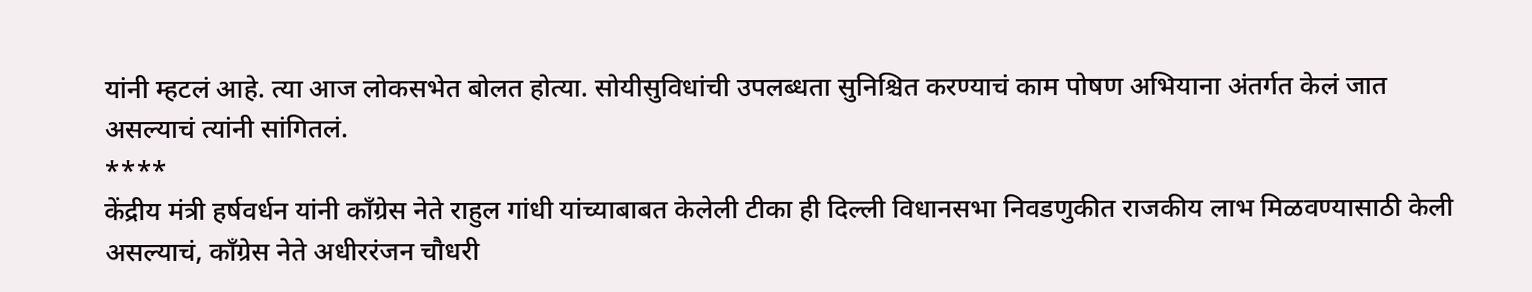यांनी म्हटलं आहे. त्या आज लोकसभेत बोलत होत्या. सोयीसुविधांची उपलब्धता सुनिश्चित करण्याचं काम पोषण अभियाना अंतर्गत केलं जात असल्याचं त्यांनी सांगितलं.
****
केंद्रीय मंत्री हर्षवर्धन यांनी काँग्रेस नेते राहुल गांधी यांच्याबाबत केलेली टीका ही दिल्ली विधानसभा निवडणुकीत राजकीय लाभ मिळवण्यासाठी केली असल्याचं, काँग्रेस नेते अधीररंजन चौधरी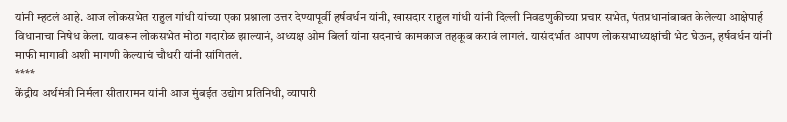यांनी म्हटलं आहे. आज लोकसभेत राहुल गांधी यांच्या एका प्रश्नाला उत्तर देण्यापूर्वी हर्षवर्धन यांनी, खासदार राहुल गांधी यांनी दिल्ली निवडणुकीच्या प्रचार सभेत, पंतप्रधानांबाबत केलेल्या आक्षेपार्ह विधानाचा निषेध केला. यावरून लोकसभेत मोठा गदारोळ झाल्यानं, अध्यक्ष ओम बिर्ला यांना सदनाचं कामकाज तहकूब करावं लागलं. यासंदर्भात आपण लोकसभाध्यक्षांची भेट घेऊन, हर्षवर्धन यांनी माफी मागावी अशी मागणी केल्याचं चौधरी यांनी सांगितलं.
****
केंद्रीय अर्थमंत्री निर्मला सीतारामन यांनी आज मुंबईत उद्योग प्रतिनिधी, व्यापारी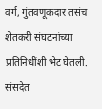वर्ग, गुंतवणूकदार तसंच शेतकरी संघटनांच्या प्रतिनिधींशी भेट घेतली. संसदेत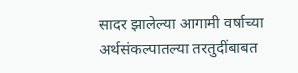सादर झालेल्या आगामी वर्षाच्या अर्थसंकल्पातल्या तरतुदींबाबत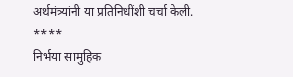अर्थमंत्र्यांनी या प्रतिनिधींशी चर्चा केली.
****
निर्भया सामुहिक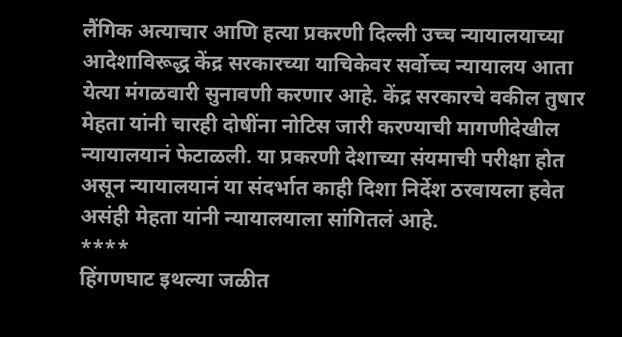लैंगिक अत्याचार आणि हत्या प्रकरणी दिल्ली उच्च न्यायालयाच्या आदेशाविरूद्ध केंद्र सरकारच्या याचिकेवर सर्वोच्च न्यायालय आता येत्या मंगळवारी सुनावणी करणार आहे. केंद्र सरकारचे वकील तुषार मेहता यांनी चारही दोषींना नोटिस जारी करण्याची मागणीदेखील न्यायालयानं फेटाळली. या प्रकरणी देशाच्या संयमाची परीक्षा होत असून न्यायालयानं या संदर्भात काही दिशा निर्देश ठरवायला हवेत असंही मेहता यांनी न्यायालयाला सांगितलं आहे.
****
हिंगणघाट इथल्या जळीत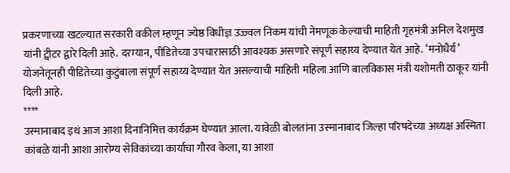प्रकरणाच्या खटल्यात सरकारी वकील म्हणून ज्येष्ठ विधीज्ञ उज्ज्वल निकम यांची नेमणूक केल्याची माहिती गृहमंत्री अनिल देशमुख यांनी ट्वीटर द्वारे दिली आहे. दरम्यान, पीडितेच्या उपचारासाठी आवश्यक असणारे संपूर्ण सहाय्य देण्यात येत आहे. ‘मनोधैर्य’ योजनेतूनही पीडितेच्या कुटुंबाला संपूर्ण सहाय्य देण्यात येत असल्याची माहिती महिला आणि बालविकास मंत्री यशोमती ठाकूर यांनी दिली आहे.
****
उस्मानाबाद इथं आज आशा दिनानिमित्त कार्यक्रम घेण्यात आला. यावेळी बोलतांना उस्मानाबाद जिल्हा परिषदेच्या अध्यक्ष अस्मिता कांबळे यांनी आशा आरोग्य सेविकांच्या कार्याचा गौरव केला, या आशा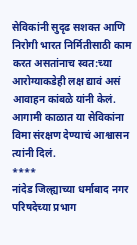सेविकांनी सुदृढ सशक्त आणि निरोगी भारत निर्मितीसाठी काम करत असतांनाच स्वत:च्या आरोग्याकडेही लक्ष द्यावं असं आवाहन कांबळे यांनी केलं. आगामी काळात या सेविकांना विमा संरक्षण देण्याचं आश्वासन त्यांनी दिलं.
****
नांदेड जिल्ह्याच्या धर्माबाद नगर परिषदेच्या प्रभाग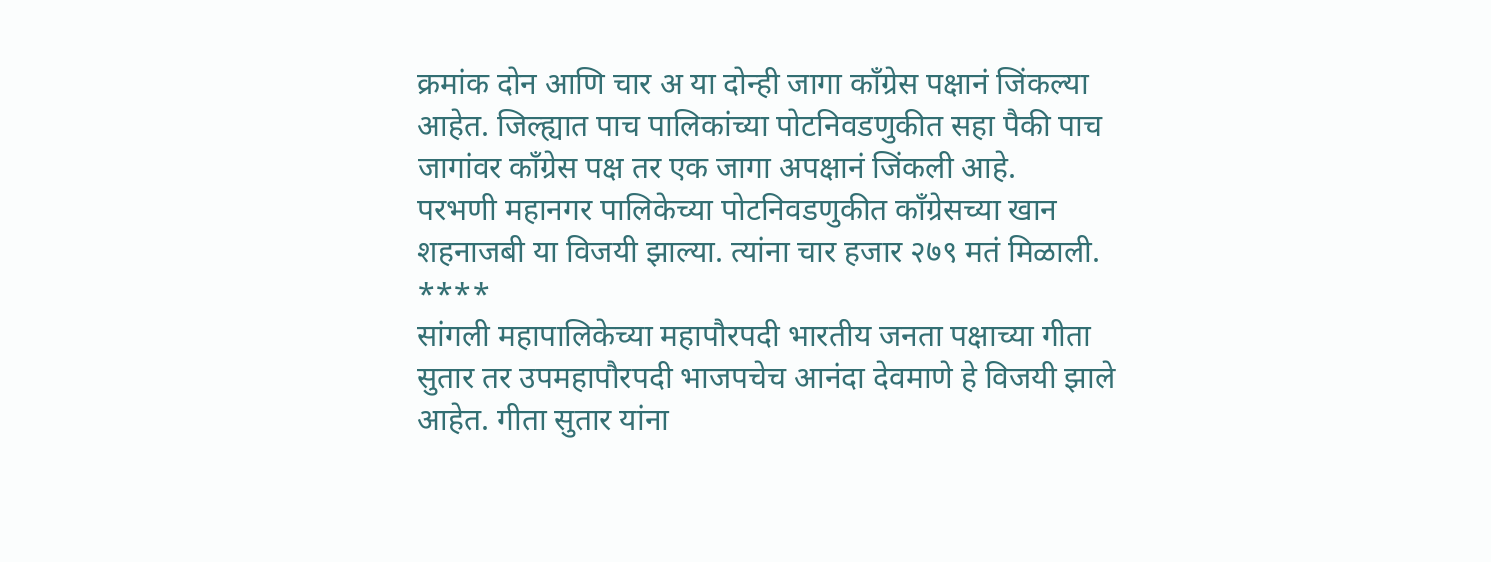क्रमांक दोन आणि चार अ या दोन्ही जागा कॉंग्रेस पक्षानं जिंकल्या आहेत. जिल्ह्यात पाच पालिकांच्या पोटनिवडणुकीत सहा पैकी पाच जागांवर कॉंग्रेस पक्ष तर एक जागा अपक्षानं जिंकली आहे.
परभणी महानगर पालिकेच्या पोटनिवडणुकीत कॉंग्रेसच्या खान शहनाजबी या विजयी झाल्या. त्यांना चार हजार २७९ मतं मिळाली.
****
सांगली महापालिकेच्या महापौरपदी भारतीय जनता पक्षाच्या गीता सुतार तर उपमहापौरपदी भाजपचेच आनंदा देवमाणे हे विजयी झाले आहेत. गीता सुतार यांना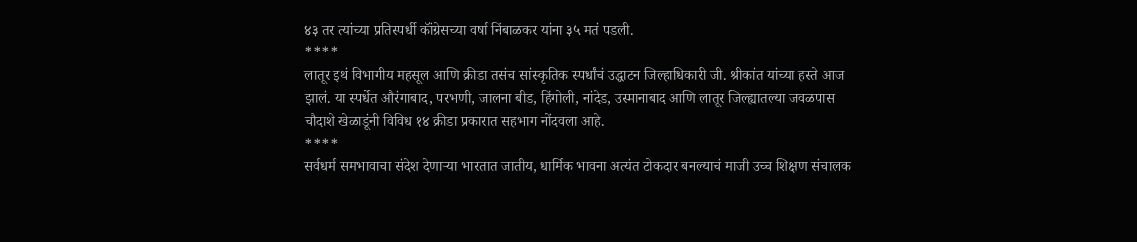४३ तर त्यांच्या प्रतिस्पर्धी कॉंग्रेसच्या वर्षा निंबाळकर यांना ३५ मतं पडली.
****
लातूर इथं विभागीय महसूल आणि क्रीडा तसंच सांस्कृतिक स्पर्धांचं उद्धाटन जिल्हाधिकारी जी. श्रीकांत यांच्या हस्ते आज झालं. या स्पर्धेत औरंगाबाद, परभणी, जालना बीड, हिंगोली, नांदेड, उस्मानाबाद आणि लातूर जिल्ह्यातल्या जवळपास चौदाशे खेळाडूंनी विविध १४ क्रीडा प्रकारात सहभाग नोंदवला आहे.
****
सर्वधर्म समभावाचा संदेश देणाऱ्या भारतात जातीय, धार्मिक भावना अत्यंत टोकदार बनल्याचं माजी उच्च शिक्षण संचालक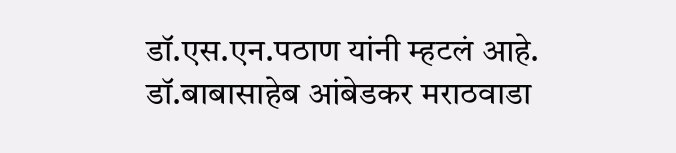डॉ.एस.एन.पठाण यांनी म्हटलं आहे. डॉ.बाबासाहेब आंबेडकर मराठवाडा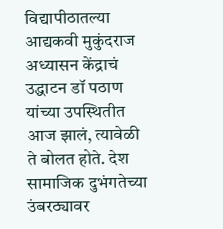विद्यापीठातल्या आद्यकवी मुकुंदराज अध्यासन केंद्राचं उद्धाटन डॉ पठाण यांच्या उपस्थितीत आज झालं, त्यावेळी ते बोलत होते. देश सामाजिक दुभंगतेच्या उंबरठ्यावर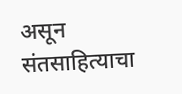असून संतसाहित्याचा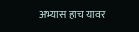अभ्यास हाच यावर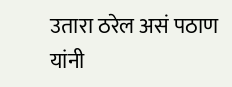उतारा ठरेल असं पठाण यांनी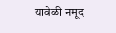यावेळी नमूद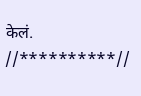केलं.
//**********//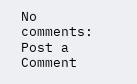No comments:
Post a Comment